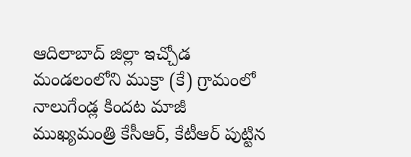ఆదిలాబాద్ జిల్లా ఇచ్చోడ మండలంలోని ముక్రా (కే) గ్రామంలో నాలుగేండ్ల కిందట మాజీ ముఖ్యమంత్రి కేసీఆర్, కేటీఆర్ పుట్టిన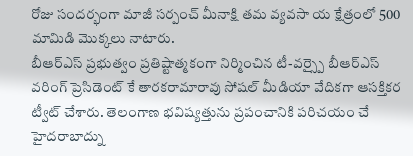రోజు సందర్భంగా మాజీ సర్పంచ్ మీనాక్షి తమ వ్యవసా య క్షేత్రంలో 500 మామిడి మొక్కలు నాటారు.
బీఆర్ఎస్ ప్రభుత్వం ప్రతిష్టాత్మకంగా నిర్మించిన టీ-వర్స్పై బీఆర్ఎస్ వరింగ్ ప్రెసిడెంట్ కే తారకరామారావు సోషల్ మీడియా వేదికగా ఆసక్తికర ట్వీట్ చేశారు. తెలంగాణ భవిష్యత్తును ప్రపంచానికి పరిచయం చే
హైదరాబాద్ను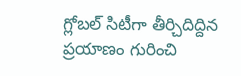గ్లోబల్ సిటీగా తీర్చిదిద్దిన ప్రయాణం గురించి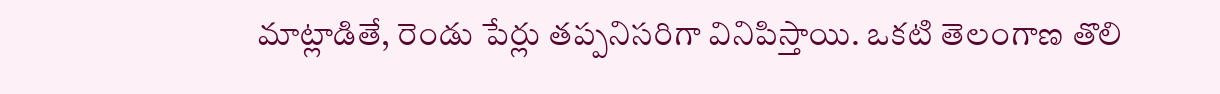మాట్లాడితే, రెండు పేర్లు తప్పనిసరిగా వినిపిస్తాయి. ఒకటి తెలంగాణ తొలి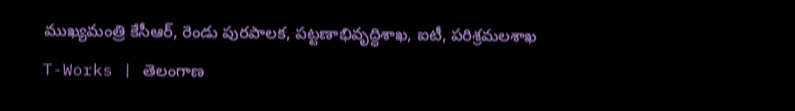ముఖ్యమంత్రి కేసీఆర్, రెండు పురపాలక, పట్టణాభివృద్ధిశాఖ, ఐటీ, పరిశ్రమలశాఖ
T-Works | తెలంగాణ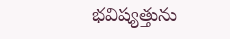భవిష్యత్తును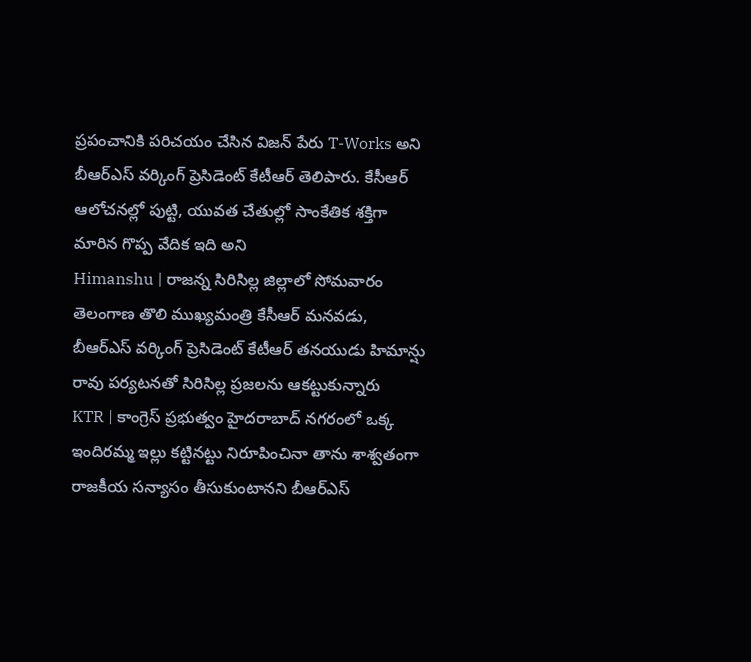ప్రపంచానికి పరిచయం చేసిన విజన్ పేరు T-Works అని బీఆర్ఎస్ వర్కింగ్ ప్రెసిడెంట్ కేటీఆర్ తెలిపారు. కేసీఆర్ ఆలోచనల్లో పుట్టి, యువత చేతుల్లో సాంకేతిక శక్తిగా మారిన గొప్ప వేదిక ఇది అని
Himanshu | రాజన్న సిరిసిల్ల జిల్లాలో సోమవారం తెలంగాణ తొలి ముఖ్యమంత్రి కేసీఆర్ మనవడు, బీఆర్ఎస్ వర్కింగ్ ప్రెసిడెంట్ కేటీఆర్ తనయుడు హిమాన్షు రావు పర్యటనతో సిరిసిల్ల ప్రజలను ఆకట్టుకున్నారు
KTR | కాంగ్రెస్ ప్రభుత్వం హైదరాబాద్ నగరంలో ఒక్క ఇందిరమ్మ ఇల్లు కట్టినట్టు నిరూపించినా తాను శాశ్వతంగా రాజకీయ సన్యాసం తీసుకుంటానని బీఆర్ఎస్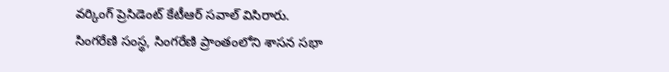వర్కింగ్ ప్రెసిడెంట్ కేటీఆర్ సవాల్ విసిరారు.
సింగరేణి సంస్థ, సింగరేణి ప్రాంతంలోని శాసన సభా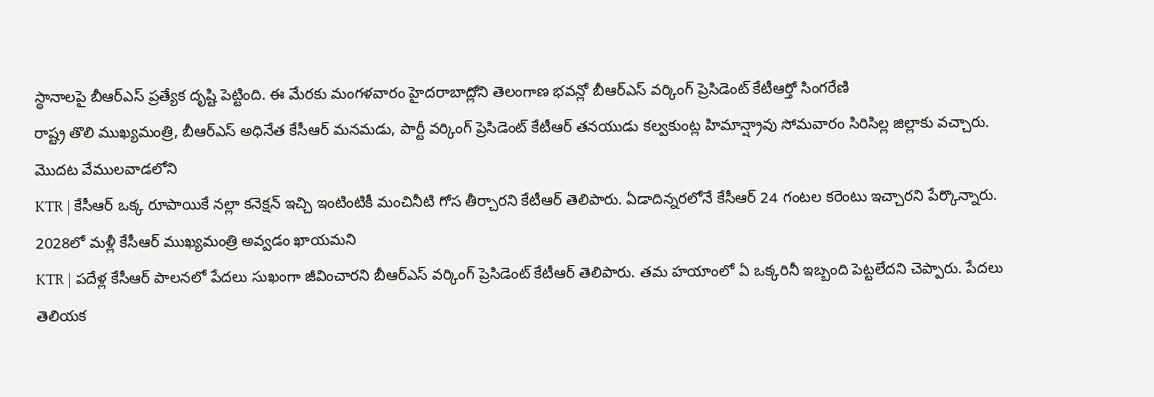స్థానాలపై బీఆర్ఎస్ ప్రత్యేక దృష్టి పెట్టింది. ఈ మేరకు మంగళవారం హైదరాబాద్లోని తెలంగాణ భవన్లో బీఆర్ఎస్ వర్కింగ్ ప్రెసిడెంట్ కేటీఆర్తో సింగరేణి
రాష్ట్ర తొలి ముఖ్యమంత్రి, బీఆర్ఎస్ అధినేత కేసీఆర్ మనమడు, పార్టీ వర్కింగ్ ప్రెసిడెంట్ కేటీఆర్ తనయుడు కల్వకుంట్ల హిమాన్ష్రావు సోమవారం సిరిసిల్ల జిల్లాకు వచ్చారు. మొదట వేములవాడలోని
KTR | కేసీఆర్ ఒక్క రూపాయికే నల్లా కనెక్షన్ ఇచ్చి ఇంటింటికీ మంచినీటి గోస తీర్చారని కేటీఆర్ తెలిపారు. ఏడాదిన్నరలోనే కేసీఆర్ 24 గంటల కరెంటు ఇచ్చారని పేర్కొన్నారు. 2028లో మళ్లీ కేసీఆర్ ముఖ్యమంత్రి అవ్వడం ఖాయమని
KTR | పదేళ్ల కేసీఆర్ పాలనలో పేదలు సుఖంగా జీవించారని బీఆర్ఎస్ వర్కింగ్ ప్రెసిడెంట్ కేటీఆర్ తెలిపారు. తమ హయాంలో ఏ ఒక్కరినీ ఇబ్బంది పెట్టలేదని చెప్పారు. పేదలు తెలియక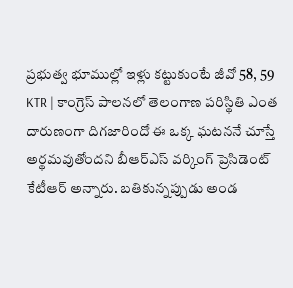ప్రభుత్వ భూముల్లో ఇళ్లు కట్టుకుంటే జీవో 58, 59
KTR | కాంగ్రెస్ పాలనలో తెలంగాణ పరిస్థితి ఎంత దారుణంగా దిగజారిందో ఈ ఒక్క ఘటననే చూస్తే అర్థమవుతోందని బీఆర్ఎస్ వర్కింగ్ ప్రెసిడెంట్ కేటీఆర్ అన్నారు. బతికున్నప్పుడు అండ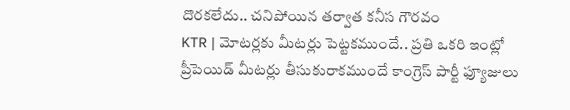దొరకలేదు.. చనిపోయిన తర్వాత కనీస గౌరవం
KTR | మోటర్లకు మీటర్లు పెట్టకముందే.. ప్రతి ఒకరి ఇంట్లో ప్రీపెయిడ్ మీటర్లు తీసుకురాకముందే కాంగ్రెస్ పార్టీ ఫ్యూజులు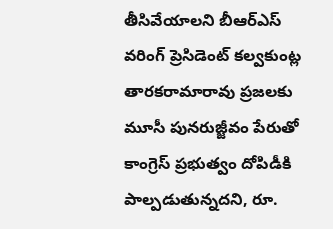తీసివేయాలని బీఆర్ఎస్ వరింగ్ ప్రెసిడెంట్ కల్వకుంట్ల తారకరామారావు ప్రజలకు
మూసీ పునరుజ్జీవం పేరుతో కాంగ్రెస్ ప్రభుత్వం దోపిడీకి పాల్పడుతున్నదని, రూ.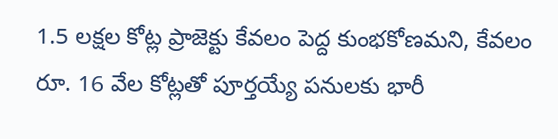1.5 లక్షల కోట్ల ప్రాజెక్టు కేవలం పెద్ద కుంభకోణమని, కేవలం రూ. 16 వేల కోట్లతో పూర్తయ్యే పనులకు భారీ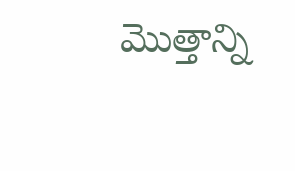మొత్తాన్ని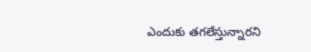ఎందుకు తగలేస్తున్నారని